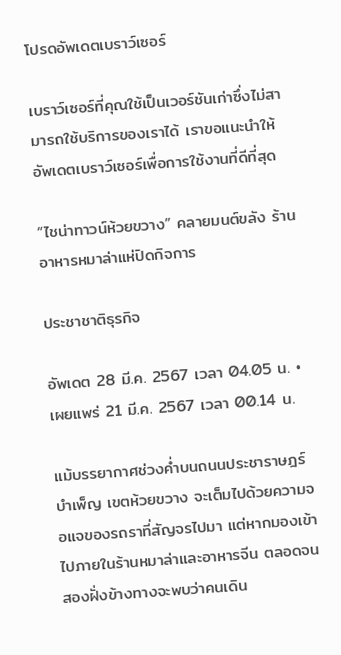โปรดอัพเดตเบราว์เซอร์

เบราว์เซอร์ที่คุณใช้เป็นเวอร์ชันเก่าซึ่งไม่สามารถใช้บริการของเราได้ เราขอแนะนำให้อัพเดตเบราว์เซอร์เพื่อการใช้งานที่ดีที่สุด

“ไชน่าทาวน์ห้วยขวาง” คลายมนต์ขลัง ร้านอาหารหมาล่าแห่ปิดกิจการ

ประชาชาติธุรกิจ

อัพเดต 28 มี.ค. 2567 เวลา 04.05 น. • เผยแพร่ 21 มี.ค. 2567 เวลา 00.14 น.

แม้บรรยากาศช่วงค่ำบนถนนประชาราษฎร์บำเพ็ญ เขตห้วยขวาง จะเต็มไปด้วยความจอแจของรถราที่สัญจรไปมา แต่หากมองเข้าไปภายในร้านหมาล่าและอาหารจีน ตลอดจนสองฝั่งข้างทางจะพบว่าคนเดิน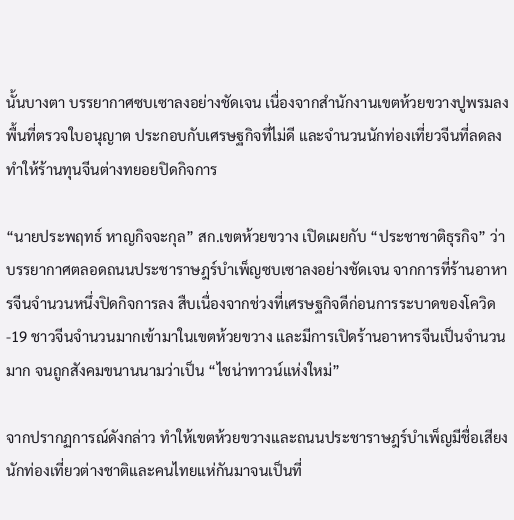นั้นบางตา บรรยากาศซบเซาลงอย่างชัดเจน เนื่องจากสำนักงานเขตห้วยขวางปูพรมลงพื้นที่ตรวจใบอนุญาต ประกอบกับเศรษฐกิจที่ไม่ดี และจำนวนนักท่องเที่ยวจีนที่ลดลง ทำให้ร้านทุนจีนต่างทยอยปิดกิจการ

“นายประพฤทธ์ หาญกิจจะกุล” สก.เขตห้วยขวาง เปิดเผยกับ “ประชาชาติธุรกิจ” ว่า บรรยากาศตลอดถนนประชาราษฎร์บำเพ็ญซบเซาลงอย่างชัดเจน จากการที่ร้านอาหารจีนจำนวนหนึ่งปิดกิจการลง สืบเนื่องจากช่วงที่เศรษฐกิจดีก่อนการระบาดของโควิด-19 ชาวจีนจำนวนมากเข้ามาในเขตห้วยขวาง และมีการเปิดร้านอาหารจีนเป็นจำนวนมาก จนถูกสังคมขนานนามว่าเป็น “ไชน่าทาวน์แห่งใหม่”

จากปรากฏการณ์ดังกล่าว ทำให้เขตห้วยขวางและถนนประชาราษฎร์บำเพ็ญมีชื่อเสียง นักท่องเที่ยวต่างชาติและคนไทยแห่กันมาจนเป็นที่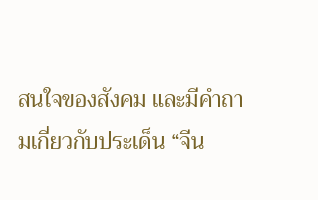สนใจของสังคม และมีคำถามเกี่ยวกับประเด็น “จีน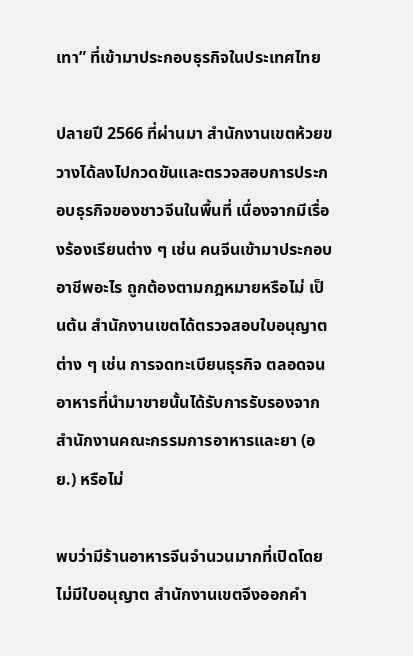เทา” ที่เข้ามาประกอบธุรกิจในประเทศไทย

ปลายปี 2566 ที่ผ่านมา สำนักงานเขตห้วยขวางได้ลงไปกวดขันและตรวจสอบการประกอบธุรกิจของชาวจีนในพื้นที่ เนื่องจากมีเรื่องร้องเรียนต่าง ๆ เช่น คนจีนเข้ามาประกอบอาชีพอะไร ถูกต้องตามกฎหมายหรือไม่ เป็นต้น สำนักงานเขตได้ตรวจสอบใบอนุญาตต่าง ๆ เช่น การจดทะเบียนธุรกิจ ตลอดจนอาหารที่นำมาขายนั้นได้รับการรับรองจากสํานักงานคณะกรรมการอาหารและยา (อย.) หรือไม่

พบว่ามีร้านอาหารจีนจำนวนมากที่เปิดโดยไม่มีใบอนุญาต สำนักงานเขตจึงออกคำ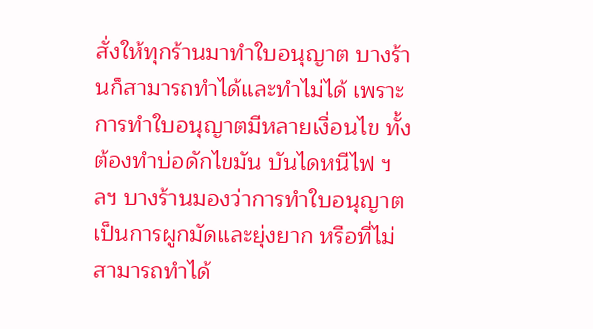สั่งให้ทุกร้านมาทำใบอนุญาต บางร้านก็สามารถทำได้และทำไม่ได้ เพราะการทำใบอนุญาตมีหลายเงื่อนไข ทั้งต้องทำบ่อดักไขมัน บันไดหนีไฟ ฯลฯ บางร้านมองว่าการทำใบอนุญาตเป็นการผูกมัดและยุ่งยาก หรือที่ไม่สามารถทำได้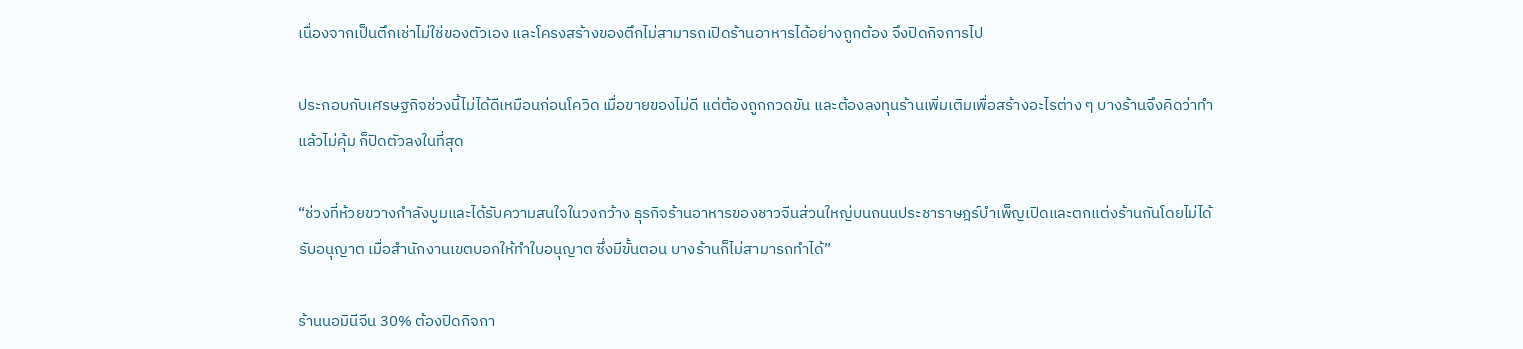เนื่องจากเป็นตึกเช่าไม่ใช่ของตัวเอง และโครงสร้างของตึกไม่สามารถเปิดร้านอาหารได้อย่างถูกต้อง จึงปิดกิจการไป

ประกอบกับเศรษฐกิจช่วงนี้ไม่ได้ดีเหมือนก่อนโควิด เมื่อขายของไม่ดี แต่ต้องถูกกวดขัน และต้องลงทุนร้านเพิ่มเติมเพื่อสร้างอะไรต่าง ๆ บางร้านจึงคิดว่าทำแล้วไม่คุ้ม ก็ปิดตัวลงในที่สุด

“ช่วงที่ห้วยขวางกำลังบูมและได้รับความสนใจในวงกว้าง ธุรกิจร้านอาหารของชาวจีนส่วนใหญ่บนถนนประชาราษฎร์บำเพ็ญเปิดและตกแต่งร้านกันโดยไม่ได้รับอนุญาต เมื่อสำนักงานเขตบอกให้ทำใบอนุญาต ซึ่งมีขั้นตอน บางร้านก็ไม่สามารถทำได้”

ร้านนอมินีจีน 30% ต้องปิดกิจกา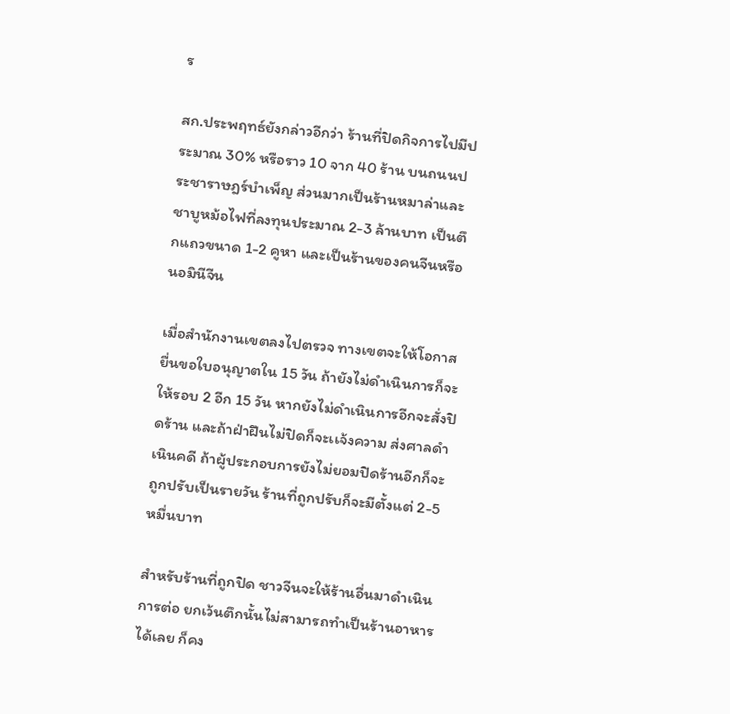ร

สก.ประพฤทธ์ยังกล่าวอีกว่า ร้านที่ปิดกิจการไปมีประมาณ 30% หรือราว 10 จาก 40 ร้าน บนถนนประชาราษฎร์บำเพ็ญ ส่วนมากเป็นร้านหมาล่าและชาบูหม้อไฟที่ลงทุนประมาณ 2-3 ล้านบาท เป็นตึกแถวขนาด 1-2 คูหา และเป็นร้านของคนจีนหรือนอมินีจีน

เมื่อสำนักงานเขตลงไปตรวจ ทางเขตจะให้โอกาสยื่นขอใบอนุญาตใน 15 วัน ถ้ายังไม่ดำเนินการก็จะให้รอบ 2 อีก 15 วัน หากยังไม่ดำเนินการอีกจะสั่งปิดร้าน และถ้าฝ่าฝืนไม่ปิดก็จะเเจ้งความ ส่งศาลดำเนินคดี ถ้าผู้ประกอบการยังไม่ยอมปิดร้านอีกก็จะถูกปรับเป็นรายวัน ร้านที่ถูกปรับก็จะมีตั้งแต่ 2-5 หมื่นบาท

สำหรับร้านที่ถูกปิด ชาวจีนจะให้ร้านอื่นมาดำเนินการต่อ ยกเว้นตึกนั้นไม่สามารถทำเป็นร้านอาหารได้เลย ก็คง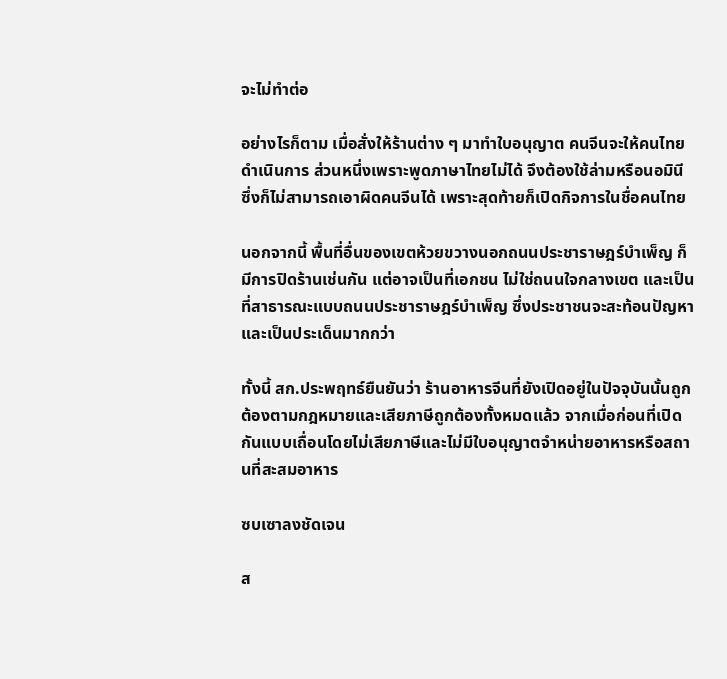จะไม่ทำต่อ

อย่างไรก็ตาม เมื่อสั่งให้ร้านต่าง ๆ มาทำใบอนุญาต คนจีนจะให้คนไทยดำเนินการ ส่วนหนึ่งเพราะพูดภาษาไทยไม่ได้ จึงต้องใช้ล่ามหรือนอมินี ซึ่งก็ไม่สามารถเอาผิดคนจีนได้ เพราะสุดท้ายก็เปิดกิจการในชื่อคนไทย

นอกจากนี้ พื้นที่อื่นของเขตห้วยขวางนอกถนนประชาราษฎร์บำเพ็ญ ก็มีการปิดร้านเช่นกัน แต่อาจเป็นที่เอกชน ไม่ใช่ถนนใจกลางเขต และเป็นที่สาธารณะแบบถนนประชาราษฎร์บำเพ็ญ ซึ่งประชาชนจะสะท้อนปัญหาและเป็นประเด็นมากกว่า

ทั้งนี้ สก.ประพฤทธ์ยืนยันว่า ร้านอาหารจีนที่ยังเปิดอยู่ในปัจจุบันนั้นถูกต้องตามกฎหมายและเสียภาษีถูกต้องทั้งหมดแล้ว จากเมื่อก่อนที่เปิดกันแบบเถื่อนโดยไม่เสียภาษีและไม่มีใบอนุญาตจำหน่ายอาหารหรือสถานที่สะสมอาหาร

ซบเซาลงชัดเจน

ส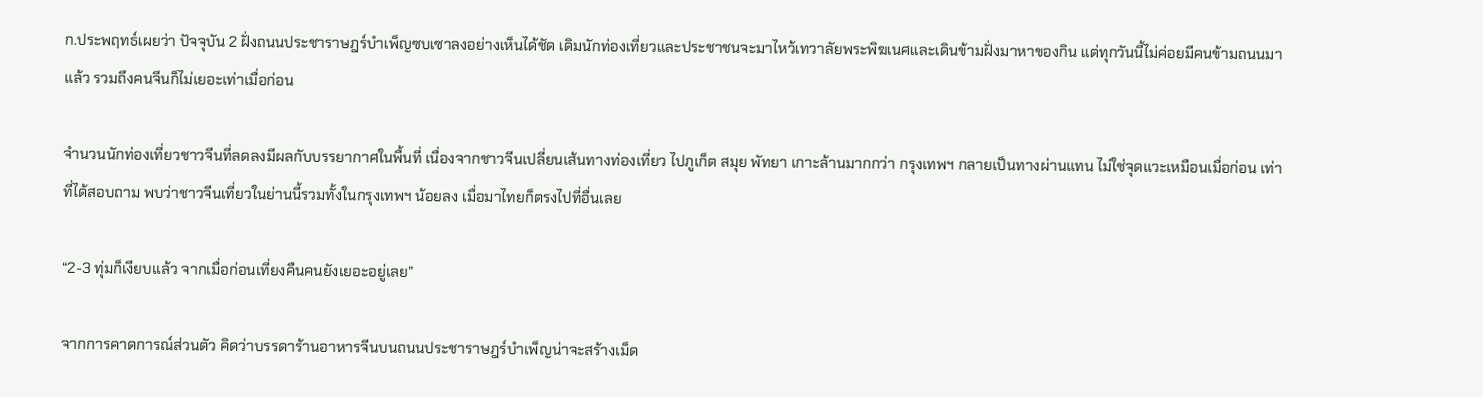ก.ประพฤทธ์เผยว่า ปัจจุบัน 2 ฝั่งถนนประชาราษฎร์บำเพ็ญซบเซาลงอย่างเห็นได้ชัด เดิมนักท่องเที่ยวและประชาชนจะมาไหว้เทวาลัยพระพิฆเนศและเดินข้ามฝั่งมาหาของกิน แต่ทุกวันนี้ไม่ค่อยมีคนข้ามถนนมาแล้ว รวมถึงคนจีนก็ไม่เยอะเท่าเมื่อก่อน

จำนวนนักท่องเที่ยวชาวจีนที่ลดลงมีผลกับบรรยากาศในพื้นที่ เนื่องจากชาวจีนเปลี่ยนเส้นทางท่องเที่ยว ไปภูเก็ต สมุย พัทยา เกาะล้านมากกว่า กรุงเทพฯ กลายเป็นทางผ่านแทน ไม่ใช่จุดแวะเหมือนเมื่อก่อน เท่าที่ได้สอบถาม พบว่าชาวจีนเที่ยวในย่านนี้รวมทั้งในกรุงเทพฯ น้อยลง เมื่อมาไทยก็ตรงไปที่อื่นเลย

“2-3 ทุ่มก็เงียบเเล้ว จากเมื่อก่อนเที่ยงคืนคนยังเยอะอยู่เลย”

จากการคาดการณ์ส่วนตัว คิดว่าบรรดาร้านอาหารจีนบนถนนประชาราษฎร์บำเพ็ญน่าจะสร้างเม็ด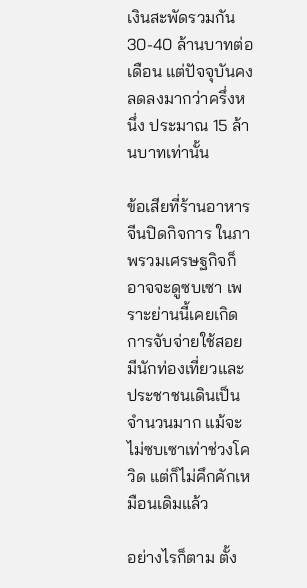เงินสะพัดรวมกัน 30-40 ล้านบาทต่อเดือน แต่ปัจจุบันคงลดลงมากว่าครึ่งหนึ่ง ประมาณ 15 ล้านบาทเท่านั้น

ข้อเสียที่ร้านอาหารจีนปิดกิจการ ในภาพรวมเศรษฐกิจก็อาจจะดูซบเซา เพราะย่านนี้เคยเกิดการจับจ่ายใช้สอย มีนักท่องเที่ยวและประชาชนเดินเป็นจำนวนมาก แม้จะไม่ซบเซาเท่าช่วงโควิด แต่ก็ไม่คึกคักเหมือนเดิมแล้ว

อย่างไรก็ตาม ตั้ง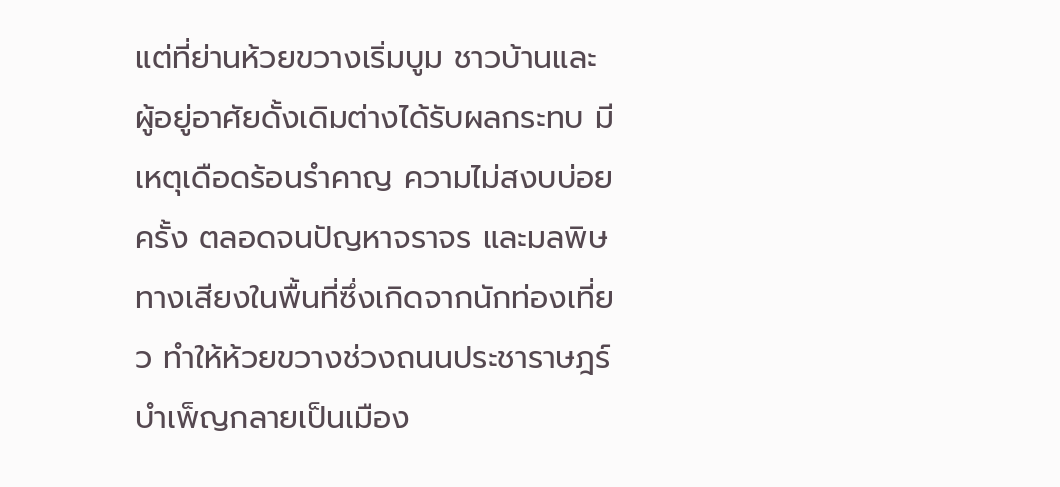แต่ที่ย่านห้วยขวางเริ่มบูม ชาวบ้านและผู้อยู่อาศัยดั้งเดิมต่างได้รับผลกระทบ มีเหตุเดือดร้อนรำคาญ ความไม่สงบบ่อยครั้ง ตลอดจนปัญหาจราจร และมลพิษทางเสียงในพื้นที่ซึ่งเกิดจากนักท่องเที่ยว ทำให้ห้วยขวางช่วงถนนประชาราษฎร์บำเพ็ญกลายเป็นเมือง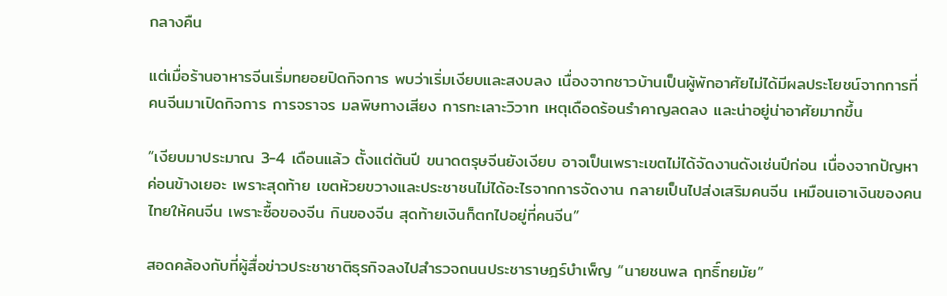กลางคืน

แต่เมื่อร้านอาหารจีนเริ่มทยอยปิดกิจการ พบว่าเริ่มเงียบและสงบลง เนื่องจากชาวบ้านเป็นผู้พักอาศัยไม่ได้มีผลประโยชน์จากการที่คนจีนมาเปิดกิจการ การจราจร มลพิษทางเสียง การทะเลาะวิวาท เหตุเดือดร้อนรำคาญลดลง และน่าอยู่น่าอาศัยมากขึ้น

“เงียบมาประมาณ 3-4 เดือนแล้ว ตั้งแต่ต้นปี ขนาดตรุษจีนยังเงียบ อาจเป็นเพราะเขตไม่ได้จัดงานดังเช่นปีก่อน เนื่องจากปัญหาค่อนข้างเยอะ เพราะสุดท้าย เขตห้วยขวางและประชาชนไม่ได้อะไรจากการจัดงาน กลายเป็นไปส่งเสริมคนจีน เหมือนเอาเงินของคนไทยให้คนจีน เพราะซื้อของจีน กินของจีน สุดท้ายเงินก็ตกไปอยู่ที่คนจีน”

สอดคล้องกับที่ผู้สื่อข่าวประชาชาติธุรกิจลงไปสำรวจถนนประชาราษฎร์บำเพ็ญ “นายชนพล ฤทธิ์ทยมัย”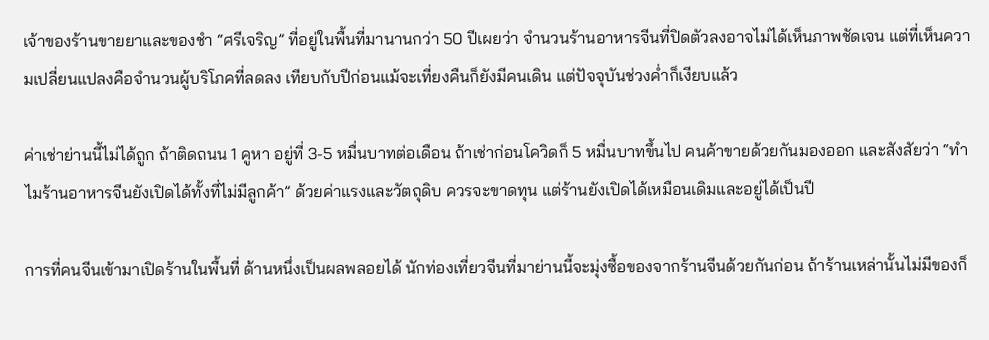เจ้าของร้านขายยาและของชำ “ศรีเจริญ” ที่อยู่ในพื้นที่มานานกว่า 50 ปีเผยว่า จำนวนร้านอาหารจีนที่ปิดตัวลงอาจไม่ได้เห็นภาพชัดเจน แต่ที่เห็นความเปลี่ยนแปลงคือจำนวนผู้บริโภคที่ลดลง เทียบกับปีก่อนแม้จะเที่ยงคืนก็ยังมีคนเดิน แต่ปัจจุบันช่วงค่ำก็เงียบแล้ว

ค่าเช่าย่านนี้ไม่ได้ถูก ถ้าติดถนน 1 คูหา อยู่ที่ 3-5 หมื่นบาทต่อเดือน ถ้าเช่าก่อนโควิดก็ 5 หมื่นบาทขึ้นไป คนค้าขายด้วยกันมองออก และสังสัยว่า “ทำไมร้านอาหารจีนยังเปิดได้ทั้งที่ไม่มีลูกค้า” ด้วยค่าแรงและวัตถุดิบ ควรจะขาดทุน แต่ร้านยังเปิดได้เหมือนเดิมและอยู่ได้เป็นปี

การที่คนจีนเข้ามาเปิดร้านในพื้นที่ ด้านหนึ่งเป็นผลพลอยได้ นักท่องเที่ยวจีนที่มาย่านนี้จะมุ่งซื้อของจากร้านจีนด้วยกันก่อน ถ้าร้านเหล่านั้นไม่มีของก็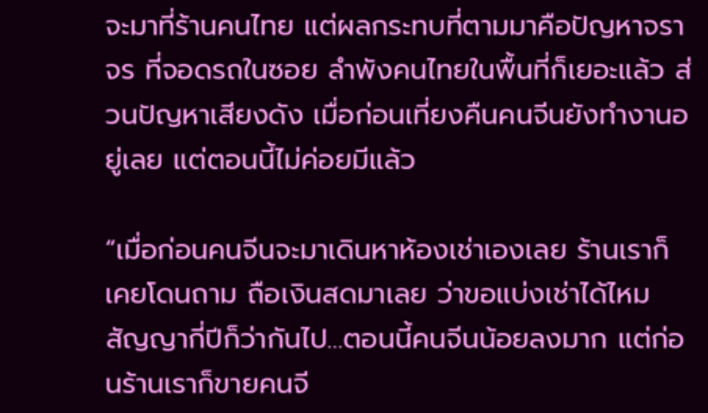จะมาที่ร้านคนไทย แต่ผลกระทบที่ตามมาคือปัญหาจราจร ที่จอดรถในซอย ลำพังคนไทยในพื้นที่ก็เยอะแล้ว ส่วนปัญหาเสียงดัง เมื่อก่อนเที่ยงคืนคนจีนยังทำงานอยู่เลย แต่ตอนนี้ไม่ค่อยมีแล้ว

“เมื่อก่อนคนจีนจะมาเดินหาห้องเช่าเองเลย ร้านเราก็เคยโดนถาม ถือเงินสดมาเลย ว่าขอแบ่งเช่าได้ไหม สัญญากี่ปีก็ว่ากันไป…ตอนนี้คนจีนน้อยลงมาก แต่ก่อนร้านเราก็ขายคนจี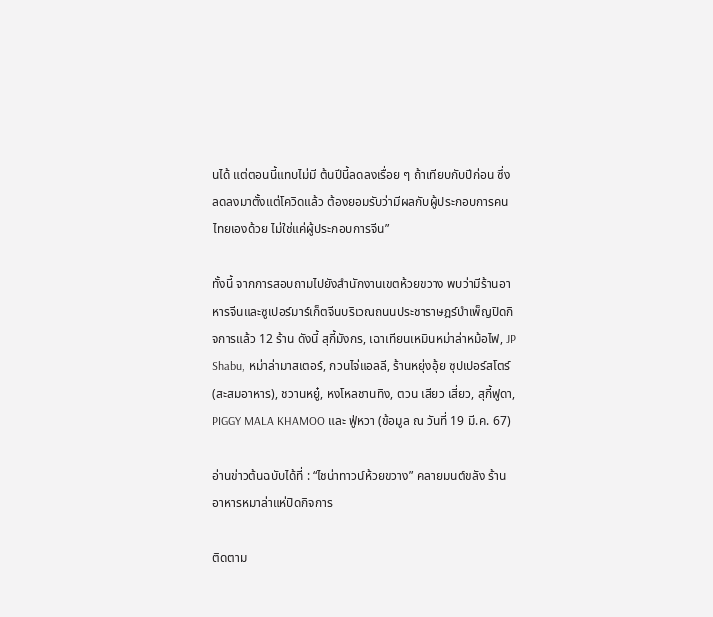นได้ แต่ตอนนี้แทบไม่มี ต้นปีนี้ลดลงเรื่อย ๆ ถ้าเทียบกับปีก่อน ซึ่งลดลงมาตั้งแต่โควิดแล้ว ต้องยอมรับว่ามีผลกับผู้ประกอบการคนไทยเองด้วย ไม่ใช่แค่ผู้ประกอบการจีน”

ทั้งนี้ จากการสอบถามไปยังสำนักงานเขตห้วยขวาง พบว่ามีร้านอาหารจีนและซูเปอร์มาร์เก็ตจีนบริเวณถนนประชาราษฎร์บำเพ็ญปิดกิจการแล้ว 12 ร้าน ดังนี้ สุกี้มังกร, เฉาเทียนเหมินหม่าล่าหม้อไฟ, JP Shabu, หม่าล่ามาสเตอร์, กวนไจ่แอลลี, ร้านหยุ่งอุ้ย ซุปเปอร์สโตร์ (สะสมอาหาร), ชวานหยู๋, หงโหลชานทิง, ตวน เสียว เสี่ยว, สุกี้ฟูดา, PIGGY MALA KHAMOO และ ฟู่หวา (ข้อมูล ณ วันที่ 19 มี.ค. 67)

อ่านข่าวต้นฉบับได้ที่ : “ไชน่าทาวน์ห้วยขวาง” คลายมนต์ขลัง ร้านอาหารหมาล่าแห่ปิดกิจการ

ติดตาม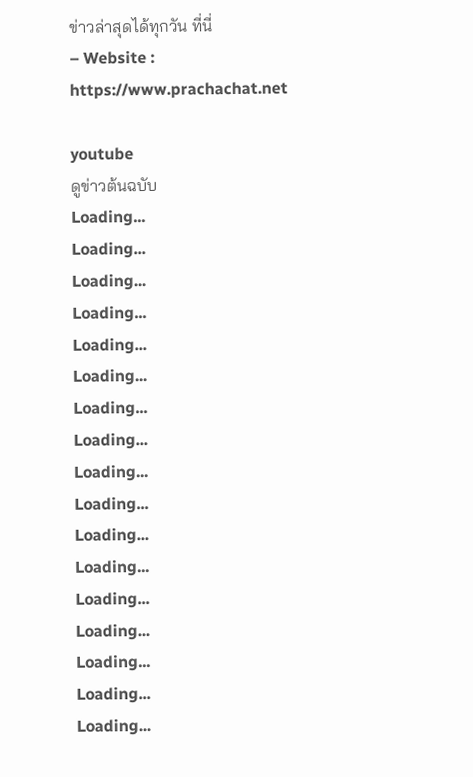ข่าวล่าสุดได้ทุกวัน ที่นี่
– Website : https://www.prachachat.net

youtube
ดูข่าวต้นฉบับ
Loading...
Loading...
Loading...
Loading...
Loading...
Loading...
Loading...
Loading...
Loading...
Loading...
Loading...
Loading...
Loading...
Loading...
Loading...
Loading...
Loading...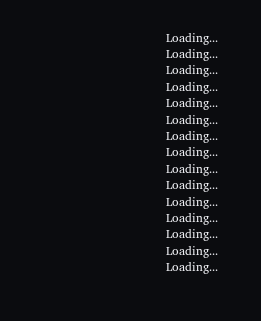Loading...
Loading...
Loading...
Loading...
Loading...
Loading...
Loading...
Loading...
Loading...
Loading...
Loading...
Loading...
Loading...
Loading...
Loading...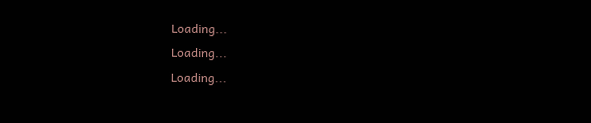Loading...
Loading...
Loading...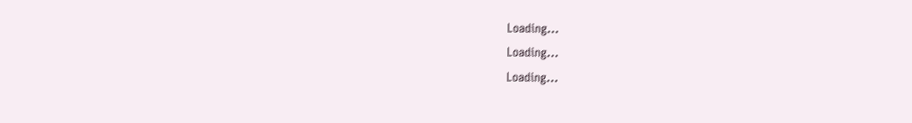Loading...
Loading...
Loading...